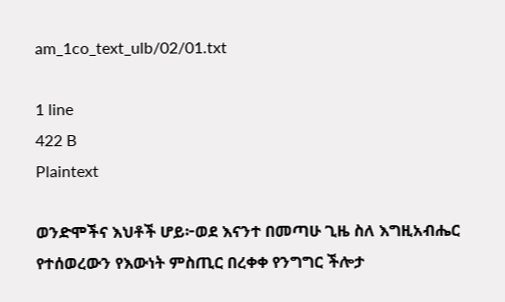am_1co_text_ulb/02/01.txt

1 line
422 B
Plaintext

ወንድሞችና እህቶች ሆይ፦ወደ እናንተ በመጣሁ ጊዜ ስለ እግዚአብሔር የተሰወረውን የእውነት ምስጢር በረቀቀ የንግግር ችሎታ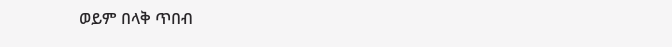ወይም በላቅ ጥበብ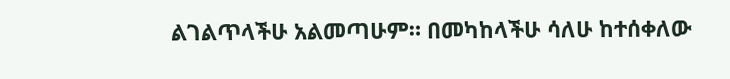ልገልጥላችሁ አልመጣሁም። በመካከላችሁ ሳለሁ ከተሰቀለው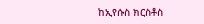ከኢየሱስ ክርስቶስ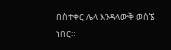በስተቀር ሌላ እንዳላውቅ ወስኜ ነበር።